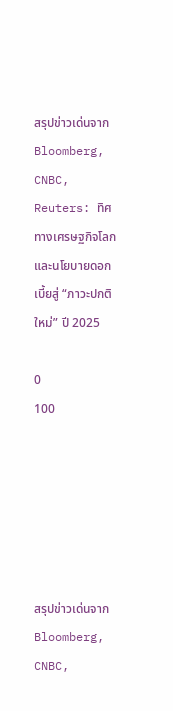สรุปข่าวเด่นจาก Bloomberg, CNBC, Reuters: ทิศทางเศรษฐกิจโลกและนโยบายดอกเบี้ยสู่ “ภาวะปกติใหม่” ปี 2025

0
100






สรุปข่าวเด่นจาก Bloomberg, CNBC,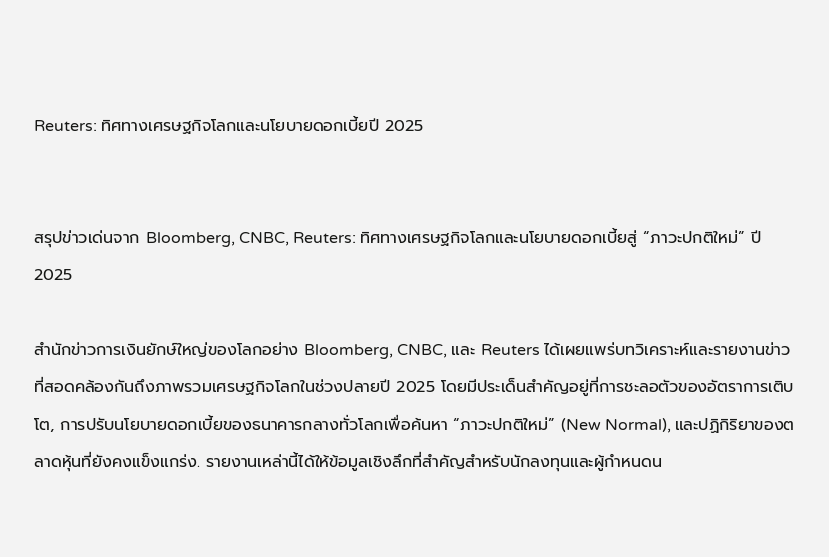Reuters: ทิศทางเศรษฐกิจโลกและนโยบายดอกเบี้ยปี 2025


สรุปข่าวเด่นจาก Bloomberg, CNBC, Reuters: ทิศทางเศรษฐกิจโลกและนโยบายดอกเบี้ยสู่ “ภาวะปกติใหม่” ปี 2025

สำนักข่าวการเงินยักษ์ใหญ่ของโลกอย่าง Bloomberg, CNBC, และ Reuters ได้เผยแพร่บทวิเคราะห์และรายงานข่าวที่สอดคล้องกันถึงภาพรวมเศรษฐกิจโลกในช่วงปลายปี 2025 โดยมีประเด็นสำคัญอยู่ที่การชะลอตัวของอัตราการเติบโต, การปรับนโยบายดอกเบี้ยของธนาคารกลางทั่วโลกเพื่อค้นหา “ภาวะปกติใหม่” (New Normal), และปฏิกิริยาของตลาดหุ้นที่ยังคงแข็งแกร่ง. รายงานเหล่านี้ได้ให้ข้อมูลเชิงลึกที่สำคัญสำหรับนักลงทุนและผู้กำหนดน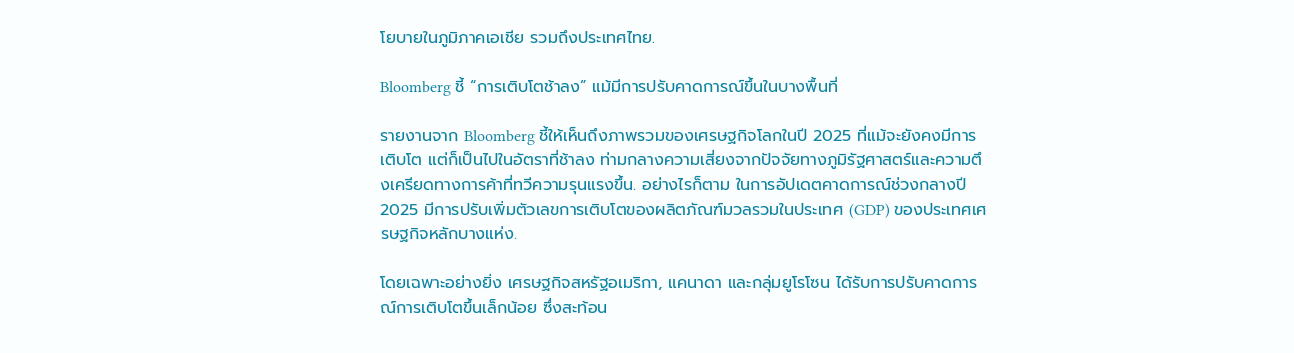โยบายในภูมิภาคเอเชีย รวมถึงประเทศไทย.

Bloomberg ชี้ “การเติบโตช้าลง” แม้มีการปรับคาดการณ์ขึ้นในบางพื้นที่

รายงานจาก Bloomberg ชี้ให้เห็นถึงภาพรวมของเศรษฐกิจโลกในปี 2025 ที่แม้จะยังคงมีการเติบโต แต่ก็เป็นไปในอัตราที่ช้าลง ท่ามกลางความเสี่ยงจากปัจจัยทางภูมิรัฐศาสตร์และความตึงเครียดทางการค้าที่ทวีความรุนแรงขึ้น. อย่างไรก็ตาม ในการอัปเดตคาดการณ์ช่วงกลางปี 2025 มีการปรับเพิ่มตัวเลขการเติบโตของผลิตภัณฑ์มวลรวมในประเทศ (GDP) ของประเทศเศรษฐกิจหลักบางแห่ง.

โดยเฉพาะอย่างยิ่ง เศรษฐกิจสหรัฐอเมริกา, แคนาดา และกลุ่มยูโรโซน ได้รับการปรับคาดการณ์การเติบโตขึ้นเล็กน้อย ซึ่งสะท้อน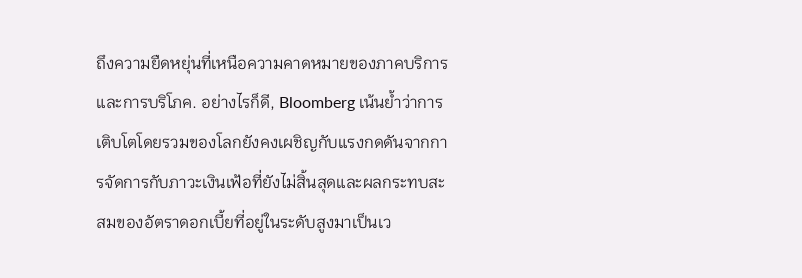ถึงความยืดหยุ่นที่เหนือความคาดหมายของภาคบริการและการบริโภค. อย่างไรก็ดี, Bloomberg เน้นย้ำว่าการเติบโตโดยรวมของโลกยังคงเผชิญกับแรงกดดันจากการจัดการกับภาวะเงินเฟ้อที่ยังไม่สิ้นสุดและผลกระทบสะสมของอัตราดอกเบี้ยที่อยู่ในระดับสูงมาเป็นเว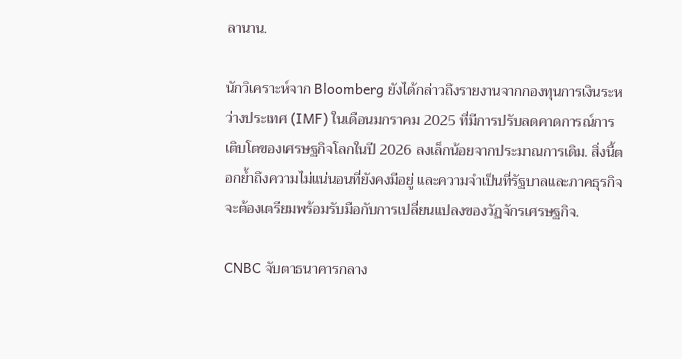ลานาน.

นักวิเคราะห์จาก Bloomberg ยังได้กล่าวถึงรายงานจากกองทุนการเงินระหว่างประเทศ (IMF) ในเดือนมกราคม 2025 ที่มีการปรับลดคาดการณ์การเติบโตของเศรษฐกิจโลกในปี 2026 ลงเล็กน้อยจากประมาณการเดิม. สิ่งนี้ตอกย้ำถึงความไม่แน่นอนที่ยังคงมีอยู่ และความจำเป็นที่รัฐบาลและภาคธุรกิจจะต้องเตรียมพร้อมรับมือกับการเปลี่ยนแปลงของวัฏจักรเศรษฐกิจ.

CNBC จับตาธนาคารกลาง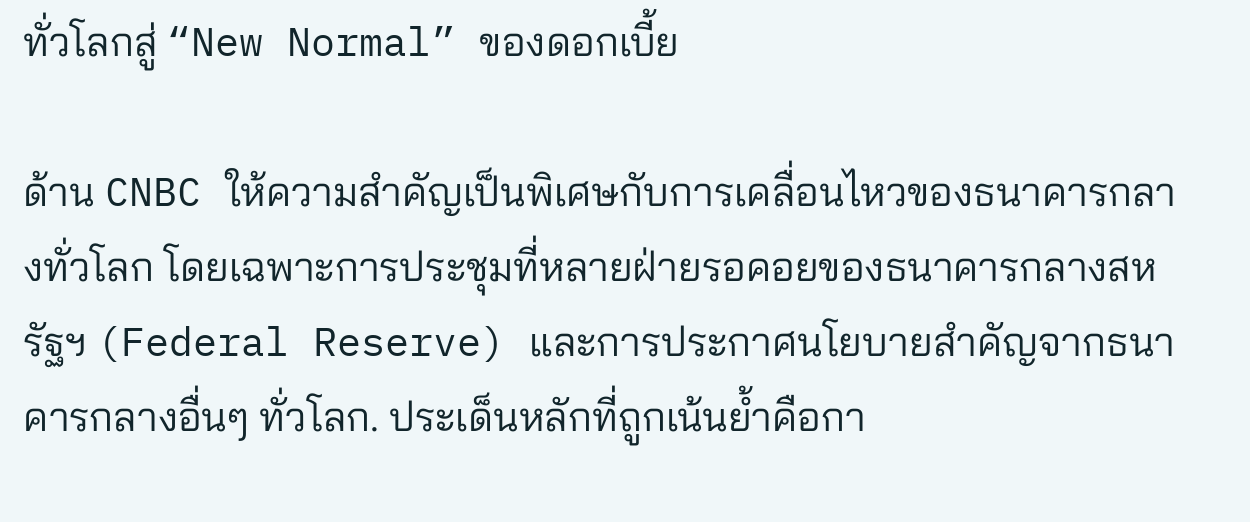ทั่วโลกสู่ “New Normal” ของดอกเบี้ย

ด้าน CNBC ให้ความสำคัญเป็นพิเศษกับการเคลื่อนไหวของธนาคารกลางทั่วโลก โดยเฉพาะการประชุมที่หลายฝ่ายรอคอยของธนาคารกลางสหรัฐฯ (Federal Reserve) และการประกาศนโยบายสำคัญจากธนาคารกลางอื่นๆ ทั่วโลก. ประเด็นหลักที่ถูกเน้นย้ำคือกา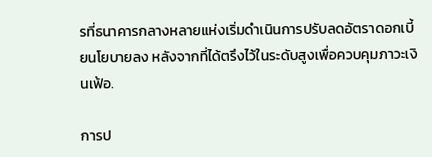รที่ธนาคารกลางหลายแห่งเริ่มดำเนินการปรับลดอัตราดอกเบี้ยนโยบายลง หลังจากที่ได้ตรึงไว้ในระดับสูงเพื่อควบคุมภาวะเงินเฟ้อ.

การป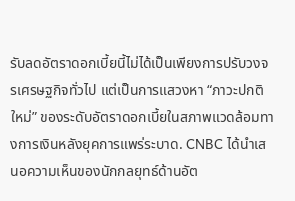รับลดอัตราดอกเบี้ยนี้ไม่ได้เป็นเพียงการปรับวงจรเศรษฐกิจทั่วไป แต่เป็นการแสวงหา “ภาวะปกติใหม่” ของระดับอัตราดอกเบี้ยในสภาพแวดล้อมทางการเงินหลังยุคการแพร่ระบาด. CNBC ได้นำเสนอความเห็นของนักกลยุทธ์ด้านอัต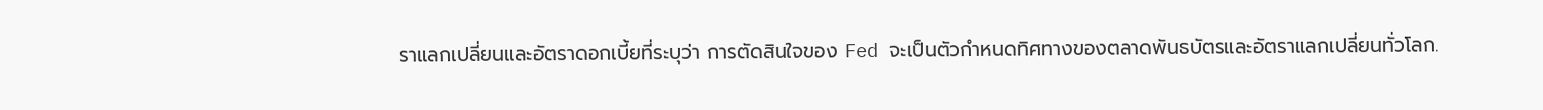ราแลกเปลี่ยนและอัตราดอกเบี้ยที่ระบุว่า การตัดสินใจของ Fed จะเป็นตัวกำหนดทิศทางของตลาดพันธบัตรและอัตราแลกเปลี่ยนทั่วโลก.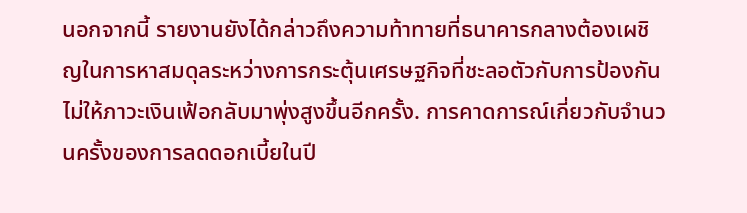นอกจากนี้ รายงานยังได้กล่าวถึงความท้าทายที่ธนาคารกลางต้องเผชิญในการหาสมดุลระหว่างการกระตุ้นเศรษฐกิจที่ชะลอตัวกับการป้องกันไม่ให้ภาวะเงินเฟ้อกลับมาพุ่งสูงขึ้นอีกครั้ง. การคาดการณ์เกี่ยวกับจำนวนครั้งของการลดดอกเบี้ยในปี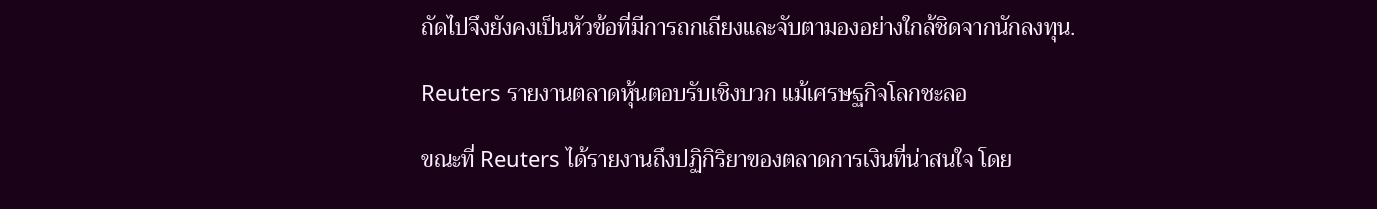ถัดไปจึงยังคงเป็นหัวข้อที่มีการถกเถียงและจับตามองอย่างใกล้ชิดจากนักลงทุน.

Reuters รายงานตลาดหุ้นตอบรับเชิงบวก แม้เศรษฐกิจโลกชะลอ

ขณะที่ Reuters ได้รายงานถึงปฏิกิริยาของตลาดการเงินที่น่าสนใจ โดย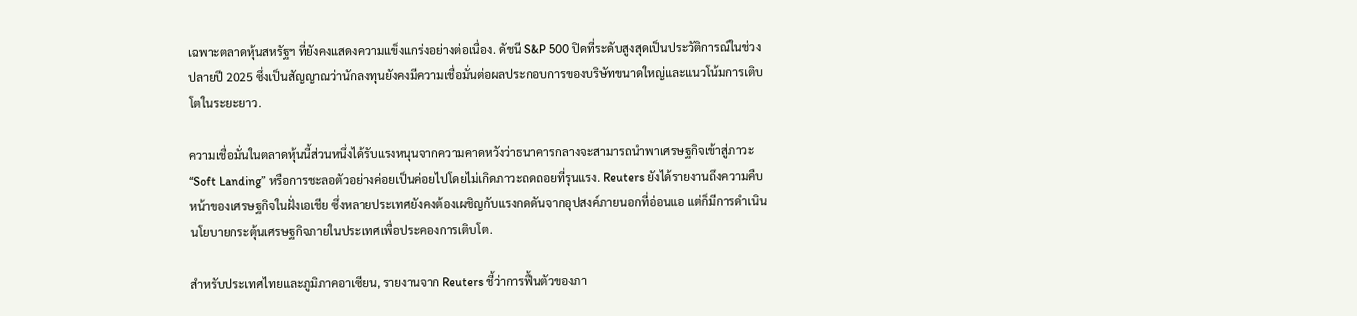เฉพาะตลาดหุ้นสหรัฐฯ ที่ยังคงแสดงความแข็งแกร่งอย่างต่อเนื่อง. ดัชนี S&P 500 ปิดที่ระดับสูงสุดเป็นประวัติการณ์ในช่วงปลายปี 2025 ซึ่งเป็นสัญญาณว่านักลงทุนยังคงมีความเชื่อมั่นต่อผลประกอบการของบริษัทขนาดใหญ่และแนวโน้มการเติบโตในระยะยาว.

ความเชื่อมั่นในตลาดหุ้นนี้ส่วนหนึ่งได้รับแรงหนุนจากความคาดหวังว่าธนาคารกลางจะสามารถนำพาเศรษฐกิจเข้าสู่ภาวะ “Soft Landing” หรือการชะลอตัวอย่างค่อยเป็นค่อยไปโดยไม่เกิดภาวะถดถอยที่รุนแรง. Reuters ยังได้รายงานถึงความคืบหน้าของเศรษฐกิจในฝั่งเอเชีย ซึ่งหลายประเทศยังคงต้องเผชิญกับแรงกดดันจากอุปสงค์ภายนอกที่อ่อนแอ แต่ก็มีการดำเนินนโยบายกระตุ้นเศรษฐกิจภายในประเทศเพื่อประคองการเติบโต.

สำหรับประเทศไทยและภูมิภาคอาเซียน, รายงานจาก Reuters ชี้ว่าการฟื้นตัวของภา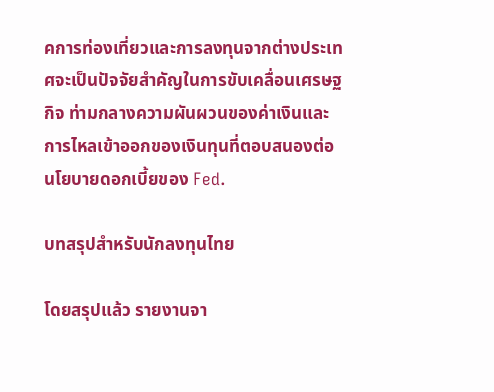คการท่องเที่ยวและการลงทุนจากต่างประเทศจะเป็นปัจจัยสำคัญในการขับเคลื่อนเศรษฐกิจ ท่ามกลางความผันผวนของค่าเงินและการไหลเข้าออกของเงินทุนที่ตอบสนองต่อนโยบายดอกเบี้ยของ Fed.

บทสรุปสำหรับนักลงทุนไทย

โดยสรุปแล้ว รายงานจา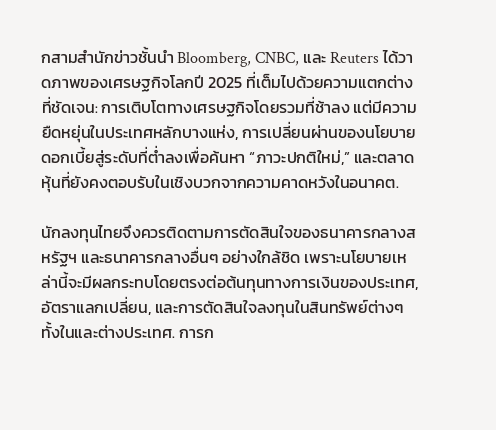กสามสำนักข่าวชั้นนำ Bloomberg, CNBC, และ Reuters ได้วาดภาพของเศรษฐกิจโลกปี 2025 ที่เต็มไปด้วยความแตกต่างที่ชัดเจน: การเติบโตทางเศรษฐกิจโดยรวมที่ช้าลง แต่มีความยืดหยุ่นในประเทศหลักบางแห่ง, การเปลี่ยนผ่านของนโยบายดอกเบี้ยสู่ระดับที่ต่ำลงเพื่อค้นหา “ภาวะปกติใหม่,” และตลาดหุ้นที่ยังคงตอบรับในเชิงบวกจากความคาดหวังในอนาคต.

นักลงทุนไทยจึงควรติดตามการตัดสินใจของธนาคารกลางสหรัฐฯ และธนาคารกลางอื่นๆ อย่างใกล้ชิด เพราะนโยบายเหล่านี้จะมีผลกระทบโดยตรงต่อต้นทุนทางการเงินของประเทศ, อัตราแลกเปลี่ยน, และการตัดสินใจลงทุนในสินทรัพย์ต่างๆ ทั้งในและต่างประเทศ. การก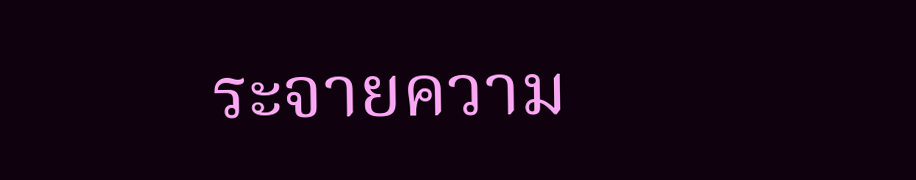ระจายความ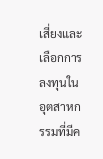เสี่ยงและเลือกการลงทุนในอุตสาหกรรมที่มีค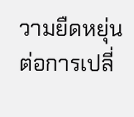วามยืดหยุ่นต่อการเปลี่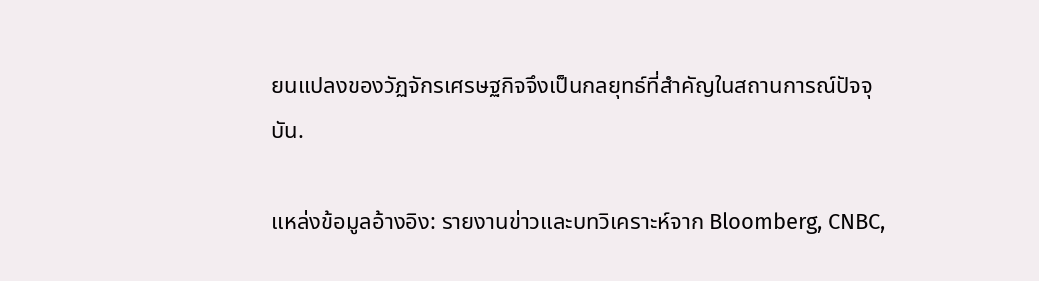ยนแปลงของวัฏจักรเศรษฐกิจจึงเป็นกลยุทธ์ที่สำคัญในสถานการณ์ปัจจุบัน.

แหล่งข้อมูลอ้างอิง: รายงานข่าวและบทวิเคราะห์จาก Bloomberg, CNBC,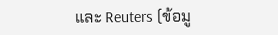และ Reuters (ข้อมู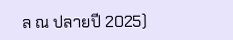ล ณ ปลายปี 2025)